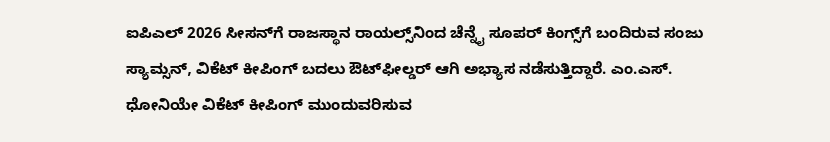ಐಪಿಎಲ್ 2026 ಸೀಸನ್‌ಗೆ ರಾಜಸ್ಥಾನ ರಾಯಲ್ಸ್‌ನಿಂದ ಚೆನ್ನೈ ಸೂಪರ್ ಕಿಂಗ್ಸ್‌ಗೆ ಬಂದಿರುವ ಸಂಜು ಸ್ಯಾಮ್ಸನ್, ವಿಕೆಟ್ ಕೀಪಿಂಗ್ ಬದಲು ಔಟ್‌ಫೀಲ್ಡರ್ ಆಗಿ ಅಭ್ಯಾಸ ನಡೆಸುತ್ತಿದ್ದಾರೆ. ಎಂ.ಎಸ್. ಧೋನಿಯೇ ವಿಕೆಟ್ ಕೀಪಿಂಗ್ ಮುಂದುವರಿಸುವ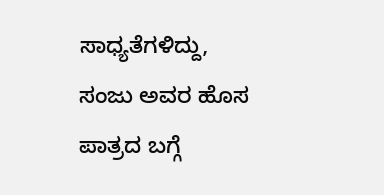ಸಾಧ್ಯತೆಗಳಿದ್ದು, ಸಂಜು ಅವರ ಹೊಸ ಪಾತ್ರದ ಬಗ್ಗೆ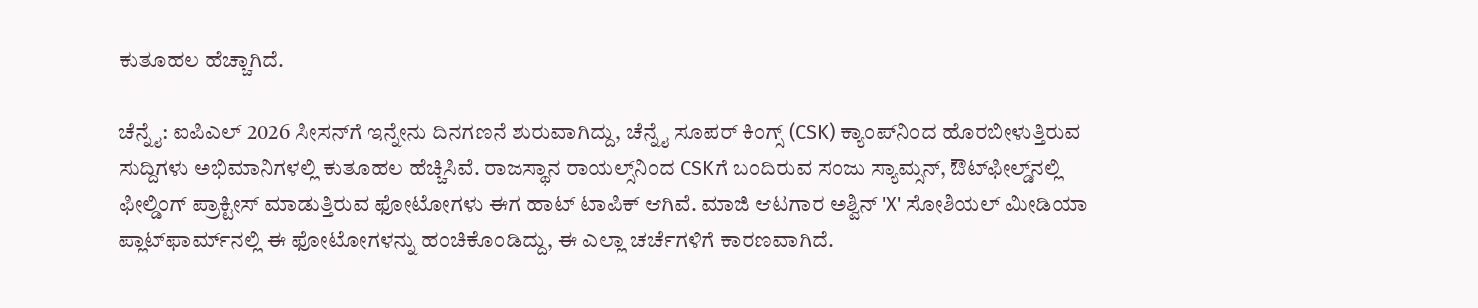ಕುತೂಹಲ ಹೆಚ್ಚಾಗಿದೆ.

ಚೆನ್ನೈ: ಐಪಿಎಲ್ 2026 ಸೀಸನ್‌ಗೆ ಇನ್ನೇನು ದಿನಗಣನೆ ಶುರುವಾಗಿದ್ದು, ಚೆನ್ನೈ ಸೂಪರ್ ಕಿಂಗ್ಸ್ (CSK) ಕ್ಯಾಂಪ್‌ನಿಂದ ಹೊರಬೀಳುತ್ತಿರುವ ಸುದ್ದಿಗಳು ಅಭಿಮಾನಿಗಳಲ್ಲಿ ಕುತೂಹಲ ಹೆಚ್ಚಿಸಿವೆ. ರಾಜಸ್ಥಾನ ರಾಯಲ್ಸ್‌ನಿಂದ CSKಗೆ ಬಂದಿರುವ ಸಂಜು ಸ್ಯಾಮ್ಸನ್, ಔಟ್‌ಫೀಲ್ಡ್‌ನಲ್ಲಿ ಫೀಲ್ಡಿಂಗ್ ಪ್ರಾಕ್ಟೀಸ್ ಮಾಡುತ್ತಿರುವ ಫೋಟೋಗಳು ಈಗ ಹಾಟ್ ಟಾಪಿಕ್ ಆಗಿವೆ. ಮಾಜಿ ಆಟಗಾರ ಅಶ್ವಿನ್ 'X' ಸೋಶಿಯಲ್ ಮೀಡಿಯಾ ಪ್ಲಾಟ್‌ಫಾರ್ಮ್‌ನಲ್ಲಿ ಈ ಫೋಟೋಗಳನ್ನು ಹಂಚಿಕೊಂಡಿದ್ದು, ಈ ಎಲ್ಲಾ ಚರ್ಚೆಗಳಿಗೆ ಕಾರಣವಾಗಿದೆ.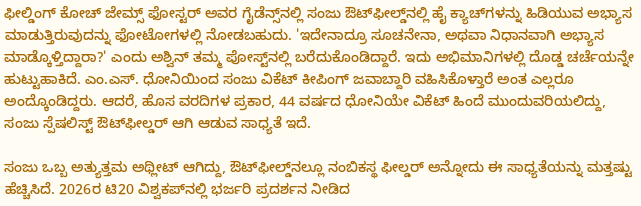ಫೀಲ್ಡಿಂಗ್ ಕೋಚ್ ಜೇಮ್ಸ್ ಫೋಸ್ಟರ್ ಅವರ ಗೈಡೆನ್ಸ್‌ನಲ್ಲಿ ಸಂಜು ಔಟ್‌ಫೀಲ್ಡ್‌ನಲ್ಲಿ ಹೈ ಕ್ಯಾಚ್‌ಗಳನ್ನು ಹಿಡಿಯುವ ಅಭ್ಯಾಸ ಮಾಡುತ್ತಿರುವುದನ್ನು ಫೋಟೋಗಳಲ್ಲಿ ನೋಡಬಹುದು. 'ಇದೇನಾದ್ರೂ ಸೂಚನೇನಾ, ಅಥವಾ ನಿಧಾನವಾಗಿ ಅಭ್ಯಾಸ ಮಾಡ್ಕೊಳ್ತಿದ್ದಾರಾ?' ಎಂದು ಅಶ್ವಿನ್ ತಮ್ಮ ಪೋಸ್ಟ್‌ನಲ್ಲಿ ಬರೆದುಕೊಂಡಿದ್ದಾರೆ. ಇದು ಅಭಿಮಾನಿಗಳಲ್ಲಿ ದೊಡ್ಡ ಚರ್ಚೆಯನ್ನೇ ಹುಟ್ಟುಹಾಕಿದೆ. ಎಂ.ಎಸ್. ಧೋನಿಯಿಂದ ಸಂಜು ವಿಕೆಟ್ ಕೀಪಿಂಗ್ ಜವಾಬ್ದಾರಿ ವಹಿಸಿಕೊಳ್ತಾರೆ ಅಂತ ಎಲ್ಲರೂ ಅಂದ್ಕೊಂಡಿದ್ದರು. ಆದರೆ, ಹೊಸ ವರದಿಗಳ ಪ್ರಕಾರ, 44 ವರ್ಷದ ಧೋನಿಯೇ ವಿಕೆಟ್ ಹಿಂದೆ ಮುಂದುವರಿಯಲಿದ್ದು, ಸಂಜು ಸ್ಪೆಷಲಿಸ್ಟ್ ಔಟ್‌ಫೀಲ್ಡರ್ ಆಗಿ ಆಡುವ ಸಾಧ್ಯತೆ ಇದೆ.

ಸಂಜು ಒಬ್ಬ ಅತ್ಯುತ್ತಮ ಅಥ್ಲೀಟ್ ಆಗಿದ್ದು, ಔಟ್‌ಫೀಲ್ಡ್‌ನಲ್ಲೂ ನಂಬಿಕಸ್ಥ ಫೀಲ್ಡರ್ ಅನ್ನೋದು ಈ ಸಾಧ್ಯತೆಯನ್ನು ಮತ್ತಷ್ಟು ಹೆಚ್ಚಿಸಿದೆ. 2026ರ ಟಿ20 ವಿಶ್ವಕಪ್‌ನಲ್ಲಿ ಭರ್ಜರಿ ಪ್ರದರ್ಶನ ನೀಡಿದ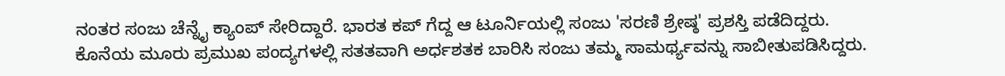ನಂತರ ಸಂಜು ಚೆನ್ನೈ ಕ್ಯಾಂಪ್ ಸೇರಿದ್ದಾರೆ. ಭಾರತ ಕಪ್ ಗೆದ್ದ ಆ ಟೂರ್ನಿಯಲ್ಲಿ ಸಂಜು 'ಸರಣಿ ಶ್ರೇಷ್ಠ' ಪ್ರಶಸ್ತಿ ಪಡೆದಿದ್ದರು. ಕೊನೆಯ ಮೂರು ಪ್ರಮುಖ ಪಂದ್ಯಗಳಲ್ಲಿ ಸತತವಾಗಿ ಅರ್ಧಶತಕ ಬಾರಿಸಿ ಸಂಜು ತಮ್ಮ ಸಾಮರ್ಥ್ಯವನ್ನು ಸಾಬೀತುಪಡಿಸಿದ್ದರು.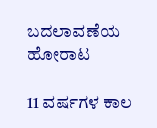ಬದಲಾವಣೆಯ ಹೋರಾಟ

11 ವರ್ಷಗಳ ಕಾಲ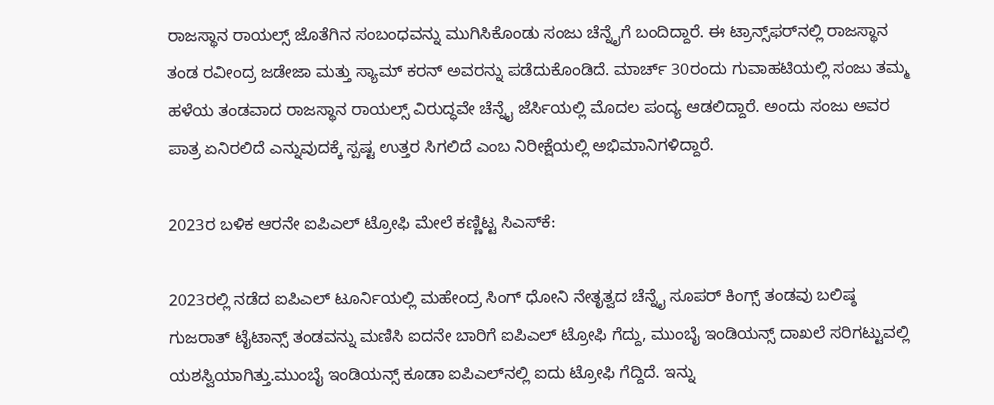ರಾಜಸ್ಥಾನ ರಾಯಲ್ಸ್ ಜೊತೆಗಿನ ಸಂಬಂಧವನ್ನು ಮುಗಿಸಿಕೊಂಡು ಸಂಜು ಚೆನ್ನೈಗೆ ಬಂದಿದ್ದಾರೆ. ಈ ಟ್ರಾನ್ಸ್‌ಫರ್‌ನಲ್ಲಿ ರಾಜಸ್ಥಾನ ತಂಡ ರವೀಂದ್ರ ಜಡೇಜಾ ಮತ್ತು ಸ್ಯಾಮ್ ಕರನ್ ಅವರನ್ನು ಪಡೆದುಕೊಂಡಿದೆ. ಮಾರ್ಚ್ 30ರಂದು ಗುವಾಹಟಿಯಲ್ಲಿ ಸಂಜು ತಮ್ಮ ಹಳೆಯ ತಂಡವಾದ ರಾಜಸ್ಥಾನ ರಾಯಲ್ಸ್ ವಿರುದ್ಧವೇ ಚೆನ್ನೈ ಜೆರ್ಸಿಯಲ್ಲಿ ಮೊದಲ ಪಂದ್ಯ ಆಡಲಿದ್ದಾರೆ. ಅಂದು ಸಂಜು ಅವರ ಪಾತ್ರ ಏನಿರಲಿದೆ ಎನ್ನುವುದಕ್ಕೆ ಸ್ಪಷ್ಟ ಉತ್ತರ ಸಿಗಲಿದೆ ಎಂಬ ನಿರೀಕ್ಷೆಯಲ್ಲಿ ಅಭಿಮಾನಿಗಳಿದ್ದಾರೆ.

2023ರ ಬಳಿಕ ಆರನೇ ಐಪಿಎಲ್ ಟ್ರೋಫಿ ಮೇಲೆ ಕಣ್ಣಿಟ್ಟ ಸಿಎಸ್‌ಕೆ:

2023ರಲ್ಲಿ ನಡೆದ ಐಪಿಎಲ್ ಟೂರ್ನಿಯಲ್ಲಿ ಮಹೇಂದ್ರ ಸಿಂಗ್ ಧೋನಿ ನೇತೃತ್ವದ ಚೆನ್ನೈ ಸೂಪರ್ ಕಿಂಗ್ಸ್ ತಂಡವು ಬಲಿಷ್ಠ ಗುಜರಾತ್ ಟೈಟಾನ್ಸ್ ತಂಡವನ್ನು ಮಣಿಸಿ ಐದನೇ ಬಾರಿಗೆ ಐಪಿಎಲ್ ಟ್ರೋಫಿ ಗೆದ್ದು, ಮುಂಬೈ ಇಂಡಿಯನ್ಸ್ ದಾಖಲೆ ಸರಿಗಟ್ಟುವಲ್ಲಿ ಯಶಸ್ವಿಯಾಗಿತ್ತು.ಮುಂಬೈ ಇಂಡಿಯನ್ಸ್ ಕೂಡಾ ಐಪಿಎಲ್‌ನಲ್ಲಿ ಐದು ಟ್ರೋಫಿ ಗೆದ್ದಿದೆ. ಇನ್ನು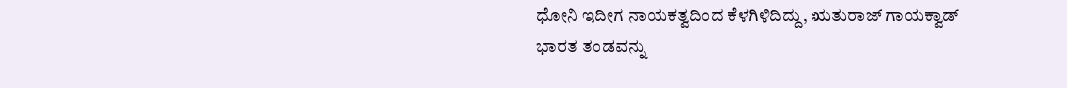ಧೋನಿ ಇದೀಗ ನಾಯಕತ್ವದಿಂದ ಕೆಳಗಿಳಿದಿದ್ದು, ಋತುರಾಜ್ ಗಾಯಕ್ವಾಡ್ ಭಾರತ ತಂಡವನ್ನು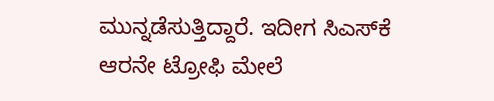ಮುನ್ನಡೆಸುತ್ತಿದ್ದಾರೆ. ಇದೀಗ ಸಿಎಸ್‌ಕೆ ಆರನೇ ಟ್ರೋಫಿ ಮೇಲೆ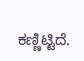ಕಣ್ಣಿಟ್ಟಿದೆ.